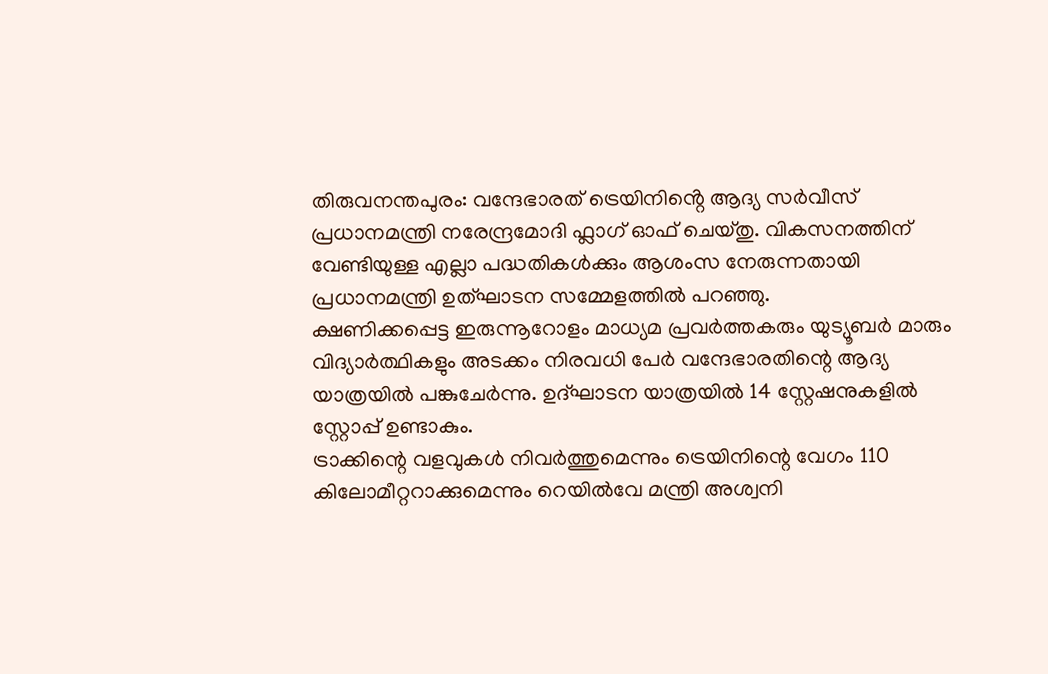തിരുവനന്തപുരം: വന്ദേഭാരത് ട്രെയിനിൻ്റെ ആദ്യ സർവീസ് പ്രധാനമന്ത്രി നരേന്ദ്രമോദി ഫ്ലാഗ് ഓഫ് ചെയ്തു. വികസനത്തിന് വേണ്ടിയുള്ള എല്ലാ പദ്ധതികൾക്കും ആശംസ നേരുന്നതായി പ്രധാനമന്ത്രി ഉത്ഘാടന സമ്മേളത്തിൽ പറഞ്ഞു.
ക്ഷണിക്കപ്പെട്ട ഇരുന്നൂറോളം മാധ്യമ പ്രവർത്തകരും യുട്യൂബർ മാരും വിദ്യാർത്ഥികളും അടക്കം നിരവധി പേർ വന്ദേഭാരതിന്റെ ആദ്യ യാത്രയിൽ പങ്കുചേർന്നു. ഉദ്ഘാടന യാത്രയിൽ 14 സ്റ്റേഷനുകളിൽ സ്റ്റോപ്പ് ഉണ്ടാകും.
ട്രാക്കിന്റെ വളവുകൾ നിവർത്തുമെന്നും ട്രെയിനിന്റെ വേഗം 110 കിലോമീറ്ററാക്കുമെന്നും റെയിൽവേ മന്ത്രി അശ്വനി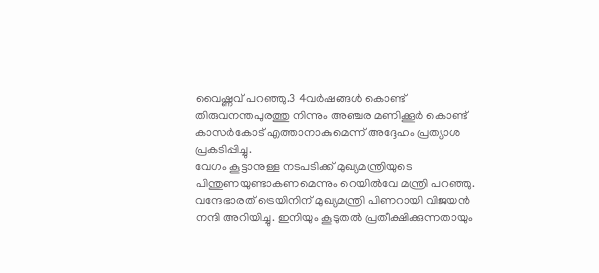വൈഷ്ണവ് പറഞ്ഞു.3 4വർഷങ്ങൾ കൊണ്ട് തിരുവനന്തപുരത്തു നിന്നും അഞ്ചര മണിക്കൂർ കൊണ്ട് കാസർകോട് എത്താനാകുമെന്ന് അദ്ദേഹം പ്രത്യാശ പ്രകടിപ്പിച്ചു.
വേഗം കൂട്ടാനുള്ള നടപടിക്ക് മുഖ്യമന്ത്രിയുടെ പിന്തുണയുണ്ടാകണമെന്നും റെയിൽവേ മന്ത്രി പറഞ്ഞു.
വന്ദേഭാരത് ട്രെയിനിന് മുഖ്യമന്ത്രി പിണറായി വിജയൻ നന്ദി അറിയിച്ചു. ഇനിയും കൂടുതൽ പ്രതീക്ഷിക്കുന്നതായും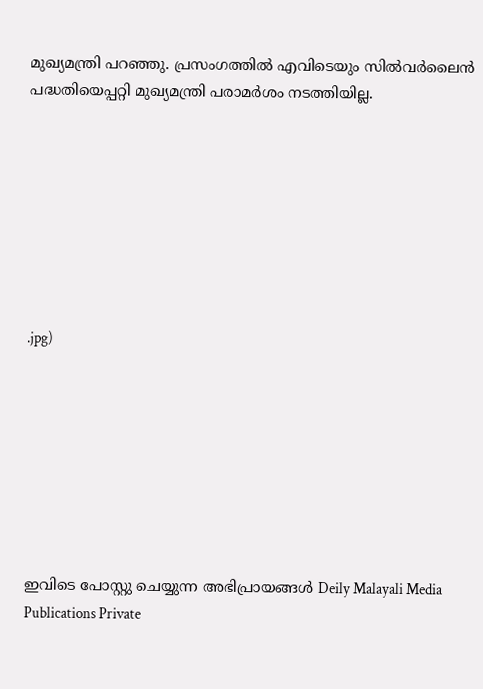മുഖ്യമന്ത്രി പറഞ്ഞു. പ്രസംഗത്തിൽ എവിടെയും സിൽവർലൈൻ പദ്ധതിയെപ്പറ്റി മുഖ്യമന്ത്രി പരാമർശം നടത്തിയില്ല.








.jpg)








ഇവിടെ പോസ്റ്റു ചെയ്യുന്ന അഭിപ്രായങ്ങൾ Deily Malayali Media Publications Private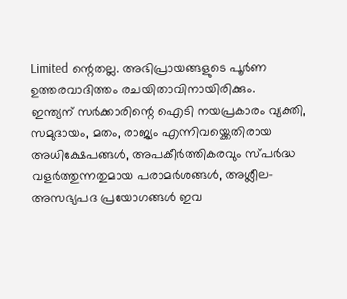Limited ന്റെതല്ല. അഭിപ്രായങ്ങളുടെ പൂർണ ഉത്തരവാദിത്തം രചയിതാവിനായിരിക്കും.
ഇന്ത്യന് സർക്കാരിന്റെ ഐടി നയപ്രകാരം വ്യക്തി, സമുദായം, മതം, രാജ്യം എന്നിവയ്ക്കെതിരായ അധിക്ഷേപങ്ങൾ, അപകീർത്തികരവും സ്പർദ്ധ വളർത്തുന്നതുമായ പരാമർശങ്ങൾ, അശ്ലീല-അസഭ്യപദ പ്രയോഗങ്ങൾ ഇവ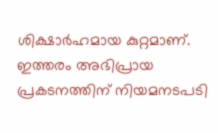ശിക്ഷാർഹമായ കുറ്റമാണ്. ഇത്തരം അഭിപ്രായ പ്രകടനത്തിന് നിയമനടപടി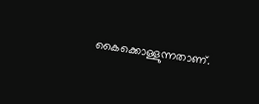കൈക്കൊള്ളുന്നതാണ്.